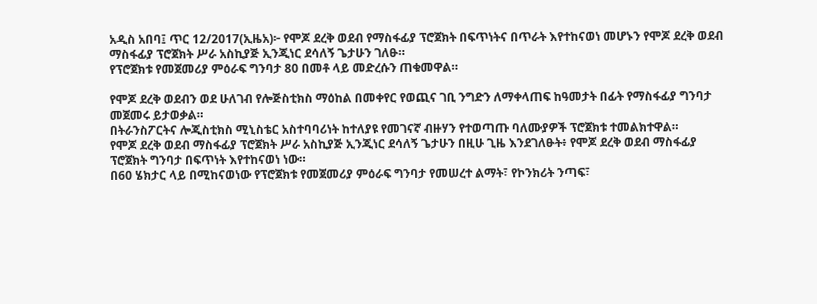አዲስ አበባ፤ ጥር 12/2017(ኢዜአ)፦ የሞጆ ደረቅ ወደብ የማስፋፊያ ፕሮጀክት በፍጥነትና በጥራት እየተከናወነ መሆኑን የሞጆ ደረቅ ወደብ ማስፋፊያ ፕሮጀክት ሥራ አስኪያጅ ኢንጂነር ደሳለኝ ጌታሁን ገለፁ።
የፕሮጀክቱ የመጀመሪያ ምዕራፍ ግንባታ 80 በመቶ ላይ መድረሱን ጠቁመዋል።

የሞጆ ደረቅ ወደብን ወደ ሁለገብ የሎጅስቲክስ ማዕከል በመቀየር የወጪና ገቢ ንግድን ለማቀላጠፍ ከዓመታት በፊት የማስፋፊያ ግንባታ መጀመሩ ይታወቃል።
በትራንስፖርትና ሎጂስቲክስ ሚኒስቴር አስተባባሪነት ከተለያዩ የመገናኛ ብዙሃን የተወጣጡ ባለሙያዎች ፕሮጀክቱ ተመልክተዋል።
የሞጆ ደረቅ ወደብ ማስፋፊያ ፕሮጀክት ሥራ አስኪያጅ ኢንጂነር ደሳለኝ ጌታሁን በዚሁ ጊዜ እንደገለፁት፥ የሞጆ ደረቅ ወደብ ማስፋፊያ ፕሮጀክት ግንባታ በፍጥነት እየተከናወነ ነው።
በ60 ሄክታር ላይ በሚከናወነው የፕሮጀክቱ የመጀመሪያ ምዕራፍ ግንባታ የመሠረተ ልማት፣ የኮንክሪት ንጣፍ፣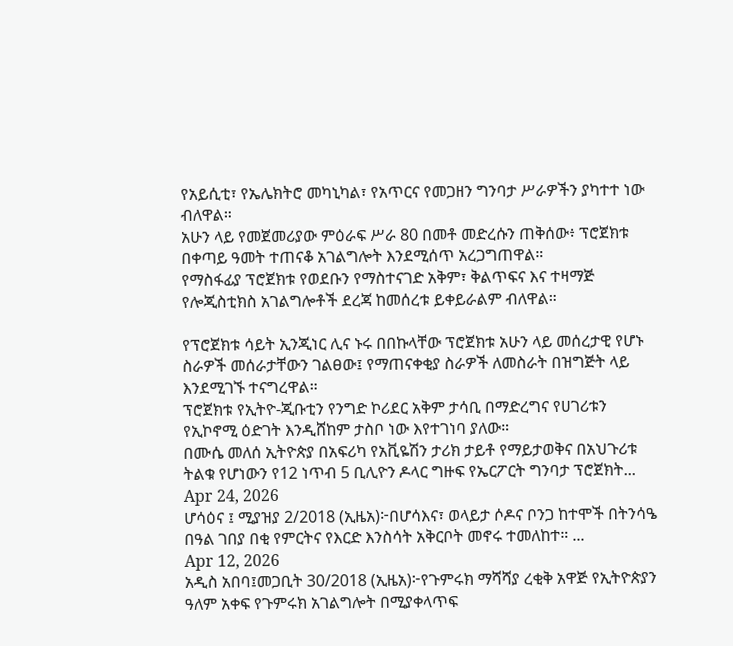የአይሲቲ፣ የኤሌክትሮ መካኒካል፣ የአጥርና የመጋዘን ግንባታ ሥራዎችን ያካተተ ነው ብለዋል።
አሁን ላይ የመጀመሪያው ምዕራፍ ሥራ 80 በመቶ መድረሱን ጠቅሰው፥ ፕሮጀክቱ በቀጣይ ዓመት ተጠናቆ አገልግሎት እንደሚሰጥ አረጋግጠዋል።
የማስፋፊያ ፕሮጀክቱ የወደቡን የማስተናገድ አቅም፣ ቅልጥፍና እና ተዛማጅ የሎጂስቲክስ አገልግሎቶች ደረጃ ከመሰረቱ ይቀይራልም ብለዋል።

የፕሮጀክቱ ሳይት ኢንጂነር ሊና ኑሩ በበኩላቸው ፕሮጀክቱ አሁን ላይ መሰረታዊ የሆኑ ስራዎች መሰራታቸውን ገልፀው፤ የማጠናቀቂያ ስራዎች ለመስራት በዝግጅት ላይ እንደሚገኙ ተናግረዋል።
ፕሮጀክቱ የኢትዮ-ጂቡቲን የንግድ ኮሪደር አቅም ታሳቢ በማድረግና የሀገሪቱን የኢኮኖሚ ዕድገት እንዲሸከም ታስቦ ነው እየተገነባ ያለው።
በሙሴ መለሰ ኢትዮጵያ በአፍሪካ የአቪዬሽን ታሪክ ታይቶ የማይታወቅና በአህጉሪቱ ትልቁ የሆነውን የ12 ነጥብ 5 ቢሊዮን ዶላር ግዙፍ የኤርፖርት ግንባታ ፕሮጀክት...
Apr 24, 2026
ሆሳዕና ፤ ሚያዝያ 2/2018 (ኢዜአ)፦በሆሳእና፣ ወላይታ ሶዶና ቦንጋ ከተሞች በትንሳዔ በዓል ገበያ በቂ የምርትና የእርድ እንስሳት አቅርቦት መኖሩ ተመለከተ። ...
Apr 12, 2026
አዲስ አበባ፤መጋቢት 30/2018 (ኢዜአ)፦የጉምሩክ ማሻሻያ ረቂቅ አዋጅ የኢትዮጵያን ዓለም አቀፍ የጉምሩክ አገልግሎት በሚያቀላጥፍ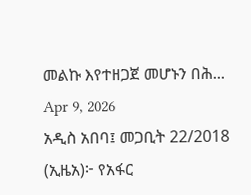መልኩ እየተዘጋጀ መሆኑን በሕ...
Apr 9, 2026
አዲስ አበባ፤ መጋቢት 22/2018 (ኢዜአ)፦ የአፋር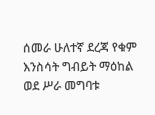ሰመራ ሁለተኛ ደረጃ የቁም እንስሳት ግብይት ማዕከል ወደ ሥራ መግባቱ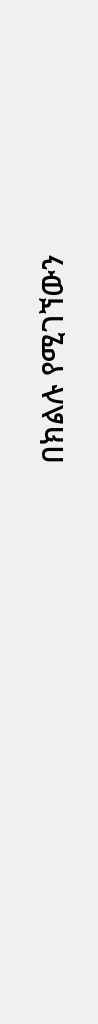በክልሉ የሚገኘውን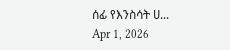ሰፊ የእንስሳት ሀ...
Apr 1, 2026